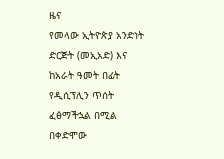ዜና
የመላው ኢትዮጵያ አንድነት ድርጅት (መኢአድ) እና ከአራት ዓመት በፊት የዲሲፕሊን ጥሰት ፈፅማችኋል በሚል በቀድሞው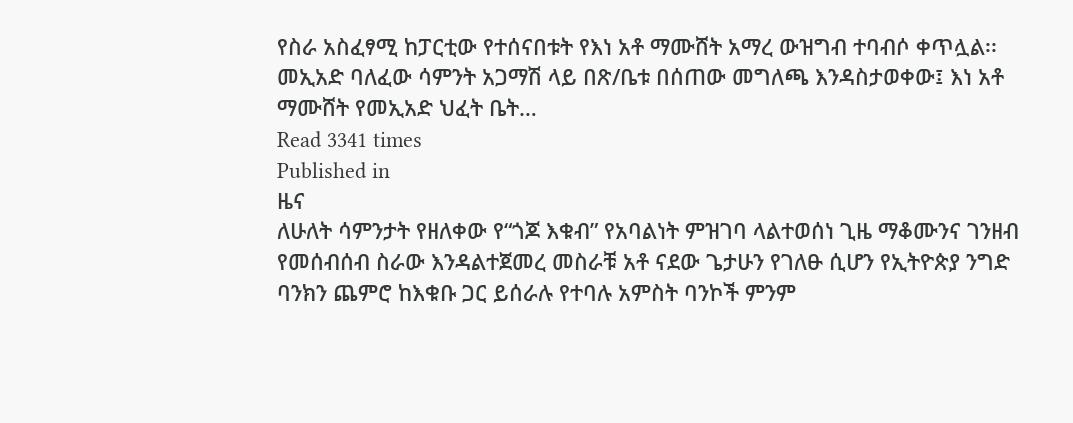የስራ አስፈፃሚ ከፓርቲው የተሰናበቱት የእነ አቶ ማሙሸት አማረ ውዝግብ ተባብሶ ቀጥሏል፡፡ መኢአድ ባለፈው ሳምንት አጋማሽ ላይ በጽ/ቤቱ በሰጠው መግለጫ እንዳስታወቀው፤ እነ አቶ ማሙሸት የመኢአድ ህፈት ቤት…
Read 3341 times
Published in
ዜና
ለሁለት ሳምንታት የዘለቀው የ“ጎጆ እቁብ” የአባልነት ምዝገባ ላልተወሰነ ጊዜ ማቆሙንና ገንዘብ የመሰብሰብ ስራው እንዳልተጀመረ መስራቹ አቶ ናደው ጌታሁን የገለፁ ሲሆን የኢትዮጵያ ንግድ ባንክን ጨምሮ ከእቁቡ ጋር ይሰራሉ የተባሉ አምስት ባንኮች ምንም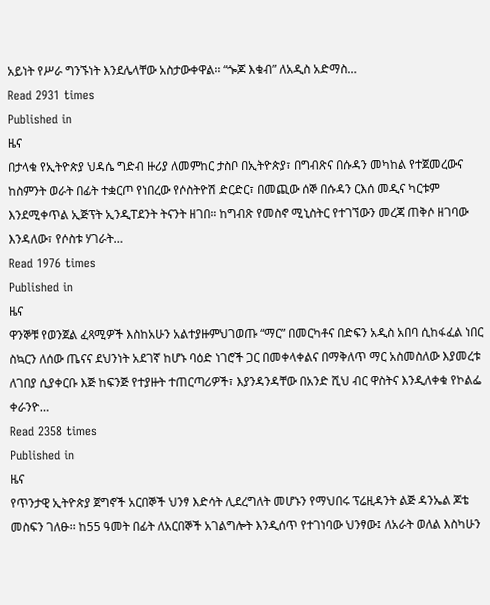አይነት የሥራ ግንኙነት እንደሌላቸው አስታውቀዋል፡፡ “ጐጆ እቁብ” ለአዲስ አድማስ…
Read 2931 times
Published in
ዜና
በታላቁ የኢትዮጵያ ህዳሴ ግድብ ዙሪያ ለመምከር ታስቦ በኢትዮጵያ፣ በግብጽና በሱዳን መካከል የተጀመረውና ከስምንት ወራት በፊት ተቋርጦ የነበረው የሶስትዮሽ ድርድር፣ በመጪው ሰኞ በሱዳን ርእሰ መዲና ካርቱም እንደሚቀጥል ኢጅፕት ኢንዲፐደንት ትናንት ዘገበ። ከግብጽ የመስኖ ሚኒስትር የተገኘውን መረጃ ጠቅሶ ዘገባው እንዳለው፣ የሶስቱ ሃገራት…
Read 1976 times
Published in
ዜና
ዋንኞቹ የወንጀል ፈጻሚዎች እስከአሁን አልተያዙምህገወጡ “ማር” በመርካቶና በድፍን አዲስ አበባ ሲከፋፈል ነበር ስኳርን ለሰው ጤናና ደህንነት አደገኛ ከሆኑ ባዕድ ነገሮች ጋር በመቀላቀልና በማቅለጥ ማር አስመስለው እያመረቱ ለገበያ ሲያቀርቡ እጅ ከፍንጅ የተያዙት ተጠርጣሪዎች፣ እያንዳንዳቸው በአንድ ሺህ ብር ዋስትና እንዲለቀቁ የኮልፌ ቀራንዮ…
Read 2358 times
Published in
ዜና
የጥንታዊ ኢትዮጵያ ጀግኖች አርበኞች ህንፃ እድሳት ሊደረግለት መሆኑን የማህበሩ ፕሬዚዳንት ልጅ ዳንኤል ጆቴ መስፍን ገለፁ፡፡ ከ55 ዓመት በፊት ለአርበኞች አገልግሎት እንዲሰጥ የተገነባው ህንፃው፤ ለአራት ወለል እስካሁን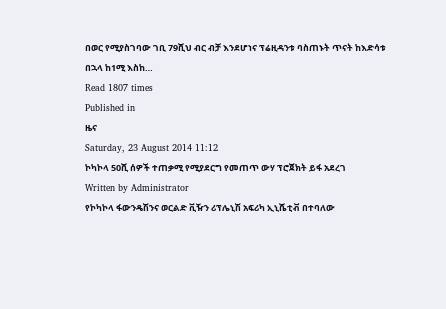በወር የሚያስገባው ገቢ 79ሺህ ብር ብቻ እንደሆነና ፕሬዚዳንቱ ባስጠኑት ጥናት ከእድሳቱ በኋላ ከ1ሚ እስከ…
Read 1807 times
Published in
ዜና
Saturday, 23 August 2014 11:12
ኮካኮላ 50ሺ ሰዎች ተጠቃሚ የሚያደርግ የመጠጥ ውሃ ፕሮጀክት ይፋ አደረገ
Written by Administrator
የኮካኮላ ፋውንዴሽንና ወርልድ ቪዥን ሪፕሌኒሽ አፍሪካ ኢኒሼቲቭ በተባለው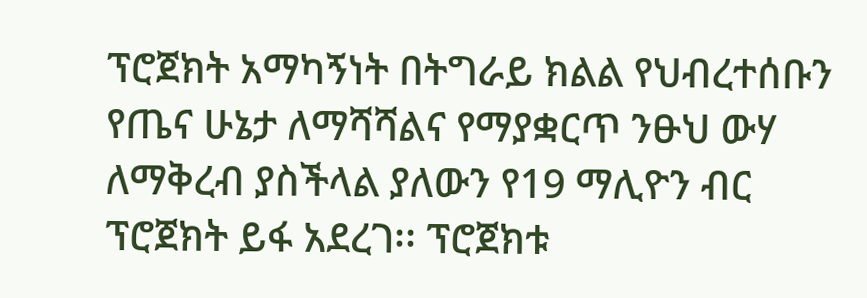ፕሮጀክት አማካኝነት በትግራይ ክልል የህብረተሰቡን የጤና ሁኔታ ለማሻሻልና የማያቋርጥ ንፁህ ውሃ ለማቅረብ ያስችላል ያለውን የ19 ማሊዮን ብር ፕሮጀክት ይፋ አደረገ፡፡ ፕሮጀክቱ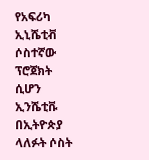የአፍሪካ ኢኒሼቲቭ ሶስተኛው ፕሮጀክት ሲሆን ኢንሼቲቩ በኢትዮጵያ ላለፉት ሶስት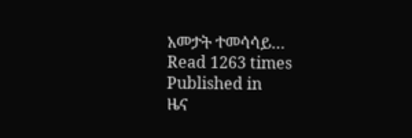አመታት ተመሳሳይ…
Read 1263 times
Published in
ዜና